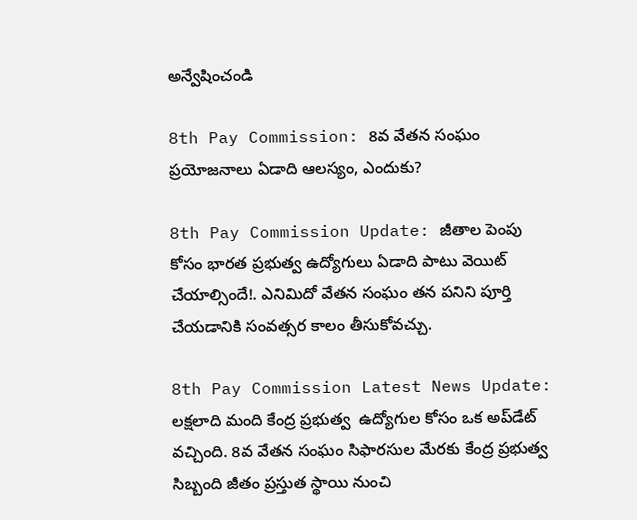అన్వేషించండి

8th Pay Commission: 8వ వేతన సంఘం ప్రయోజనాలు ఏడాది ఆలస్యం, ఎందుకు?

8th Pay Commission Update: జీతాల పెంపు కోసం భారత ప్రభుత్వ ఉద్యోగులు ఏడాది పాటు వెయిట్‌ చేయాల్సిందే!. ఎనిమిదో వేతన సంఘం తన పనిని పూర్తి చేయడానికి సంవత్సర కాలం తీసుకోవచ్చు.

8th Pay Commission Latest News Update: లక్షలాది మంది కేంద్ర ప్రభుత్వ  ఉద్యోగుల కోసం ఒక అప్‌డేట్‌ వచ్చింది. 8వ వేతన సంఘం సిఫారసుల మేరకు కేంద్ర ప్రభుత్వ సిబ్బంది జీతం ప్రస్తుత స్థాయి నుంచి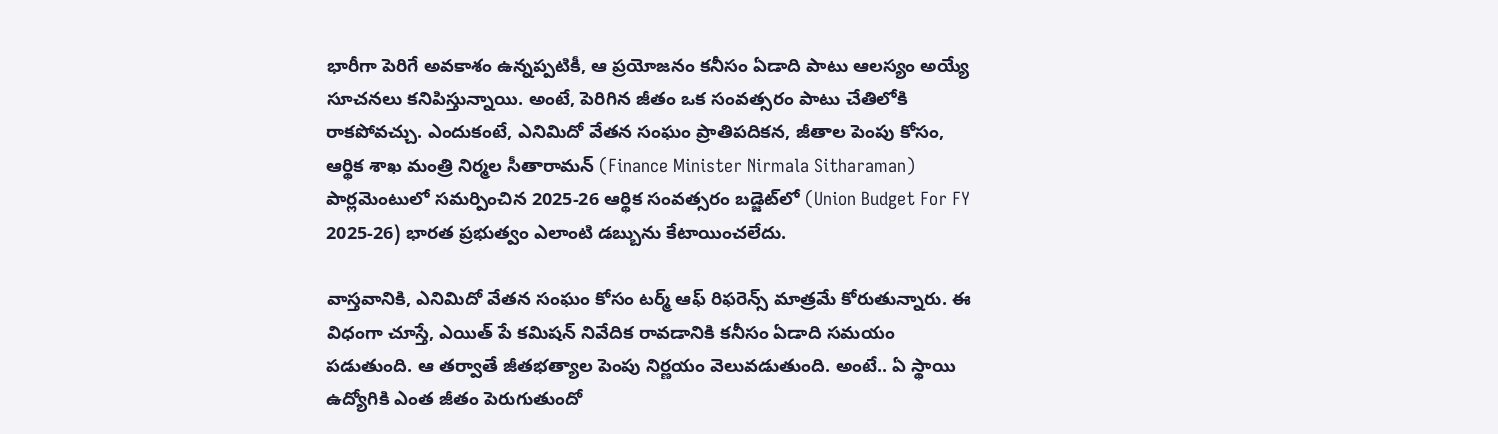భారీగా పెరిగే అవకాశం ఉన్నప్పటికీ, ఆ ప్రయోజనం కనీసం ఏడాది పాటు ఆలస్యం అయ్యే సూచనలు కనిపిస్తున్నాయి. అంటే, పెరిగిన జీతం ఒక సంవత్సరం పాటు చేతిలోకి రాకపోవచ్చు. ఎందుకంటే, ఎనిమిదో వేతన సంఘం ప్రాతిపదికన, జీతాల పెంపు కోసం, ఆర్థిక శాఖ మంత్రి నిర్మల సీతారామన్‌ (Finance Minister Nirmala Sitharaman) పార్లమెంటులో సమర్పించిన 2025-26 ఆర్థిక సంవత్సరం బడ్జెట్‌లో (Union Budget For FY 2025-26) భారత ప్రభుత్వం ఎలాంటి డబ్బును కేటాయించలేదు.

వాస్తవానికి, ఎనిమిదో వేతన సంఘం కోసం టర్మ్ ఆఫ్ రిఫరెన్స్ మాత్రమే కోరుతున్నారు. ఈ విధంగా చూస్తే, ఎయిత్‌ పే కమిషన్ నివేదిక రావడానికి కనీసం ఏడాది సమయం పడుతుంది. ఆ తర్వాతే జీతభత్యాల పెంపు నిర్ణయం వెలువడుతుంది. అంటే.. ఏ స్థాయి ఉద్యోగికి ఎంత జీతం పెరుగుతుందో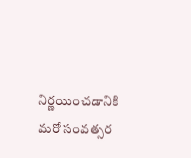నిర్ణయించడానికి మరో సంవత్సర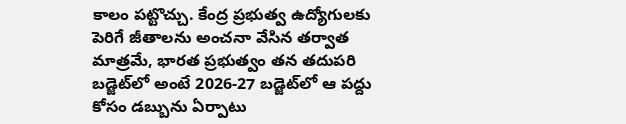కాలం పట్టొచ్చు. కేంద్ర ప్రభుత్వ ఉద్యోగులకు పెరిగే జీతాలను అంచనా వేసిన తర్వాత మాత్రమే, భారత ప్రభుత్వం తన తదుపరి బడ్జెట్‌లో అంటే 2026-27 బడ్జెట్‌లో ఆ పద్దు కోసం డబ్బును ఏర్పాటు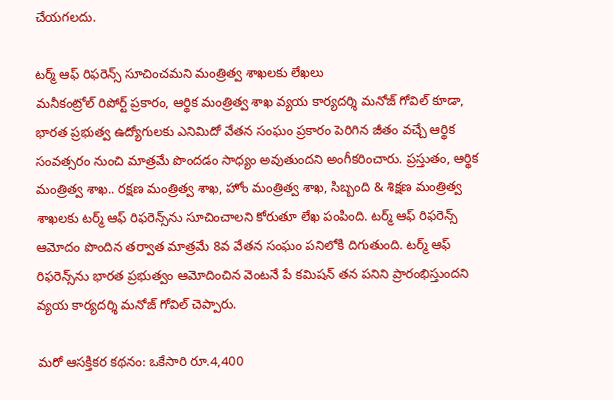చేయగలదు.

టర్మ్ ఆఫ్ రిఫరెన్స్‌ సూచించమని మంత్రిత్వ శాఖలకు లేఖలు
మనీకంట్రోల్ రిపోర్ట్‌ ప్రకారం, ఆర్థిక మంత్రిత్వ శాఖ వ్యయ కార్యదర్శి మనోజ్ గోవిల్ కూడా, భారత ప్రభుత్వ ఉద్యోగులకు ఎనిమిదో వేతన సంఘం ప్రకారం పెరిగిన జీతం వచ్చే ఆర్థిక సంవత్సరం నుంచి మాత్రమే పొందడం సాధ్యం అవుతుందని అంగీకరించారు. ప్రస్తుతం, ఆర్థిక మంత్రిత్వ శాఖ.. రక్షణ మంత్రిత్వ శాఖ, హోం మంత్రిత్వ శాఖ, సిబ్బంది & శిక్షణ మంత్రిత్వ శాఖలకు టర్మ్ ఆఫ్ రిఫరెన్స్‌ను సూచించాలని కోరుతూ లేఖ పంపింది. టర్మ్ ఆఫ్ రిఫరెన్స్ ఆమోదం పొందిన తర్వాత మాత్రమే 8వ వేతన సంఘం పనిలోకి దిగుతుంది. టర్మ్ ఆఫ్ రిఫరెన్స్‌ను భారత ప్రభుత్వం ఆమోదించిన వెంటనే పే కమిషన్ తన పనిని ప్రారంభిస్తుందని వ్యయ కార్యదర్శి మనోజ్ గోవిల్ చెప్పారు.

మరో ఆసక్తికర కథనం: ఒకేసారి రూ.4,400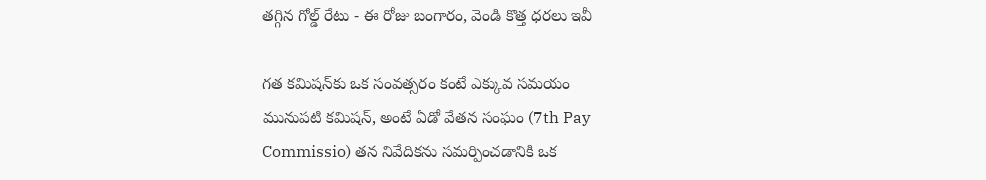తగ్గిన గోల్డ్‌ రేటు - ఈ రోజు బంగారం, వెండి కొత్త ధరలు ఇవీ

గత కమిషన్‌కు ఒక సంవత్సరం కంటే ఎక్కువ సమయం
మునుపటి కమిషన్, అంటే ఏడో వేతన సంఘం (7th Pay Commissio) తన నివేదికను సమర్పించడానికి ఒక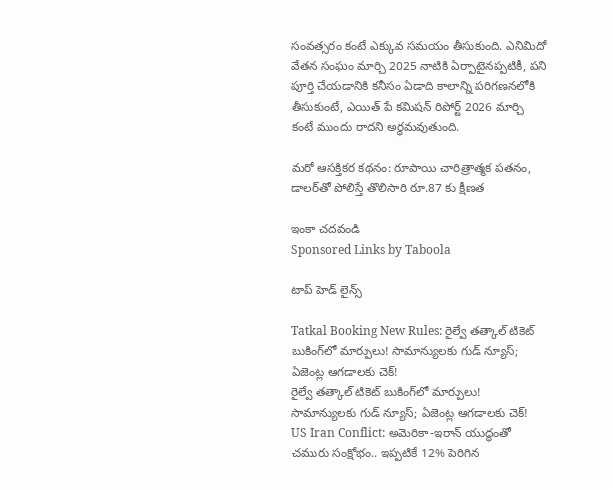సంవత్సరం కంటే ఎక్కువ సమయం తీసుకుంది. ఎనిమిదో వేతన సంఘం మార్చి 2025 నాటికి ఏర్పాటైనప్పటికీ, పని పూర్తి చేయడానికి కనీసం ఏడాది కాలాన్ని పరిగణనలోకి తీసుకుంటే, ఎయిత్‌ పే కమిషన్‌ రిపోర్ట్‌ 2026 మార్చి కంటే ముందు రాదని అర్ధమవుతుంది.

మరో ఆసక్తికర కథనం: రూపాయి చారిత్రాత్మక పతనం, డాలర్‌తో పోలిస్తే తొలిసారి రూ.87 కు క్షీణత

ఇంకా చదవండి
Sponsored Links by Taboola

టాప్ హెడ్ లైన్స్

Tatkal Booking New Rules: రైల్వే తత్కాల్ టికెట్ బుకింగ్‌లో మార్పులు! సామాన్యులకు గుడ్ న్యూస్; ఏజెంట్ల ఆగడాలకు చెక్!
రైల్వే తత్కాల్ టికెట్ బుకింగ్‌లో మార్పులు! సామాన్యులకు గుడ్ న్యూస్; ఏజెంట్ల ఆగడాలకు చెక్!
US Iran Conflict: అమెరికా-ఇరాన్ యుద్ధంతో చమురు సంక్షోభం.. ఇప్పటికే 12% పెరిగిన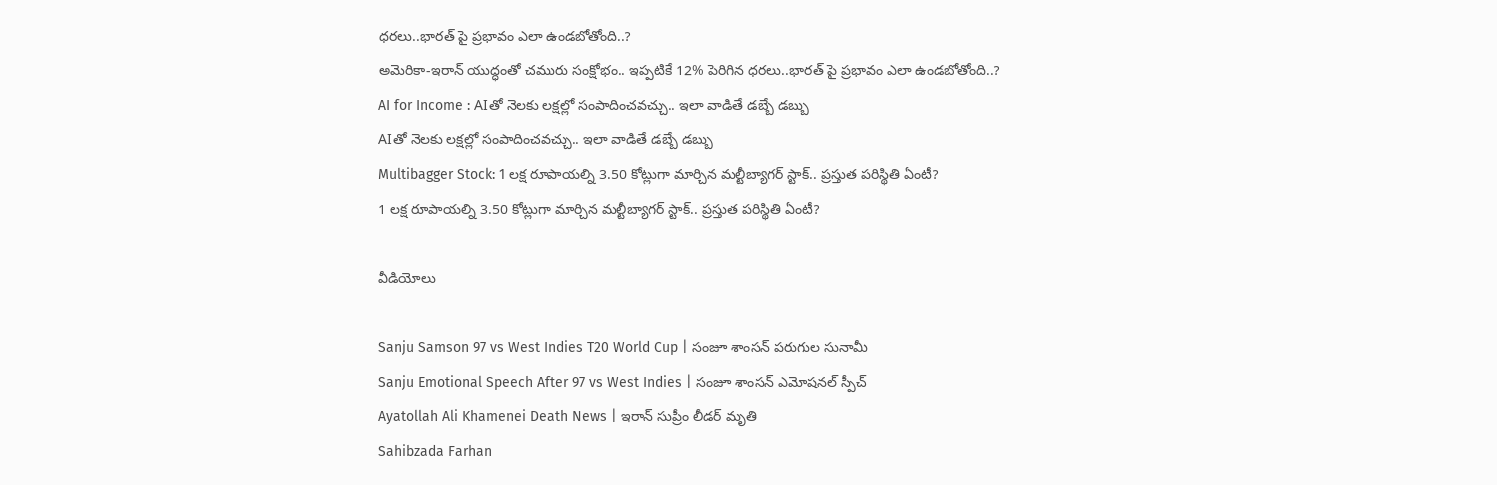ధరలు..భారత్ పై ప్రభావం ఎలా ఉండబోతోంది..?
అమెరికా-ఇరాన్ యుద్ధంతో చమురు సంక్షోభం.. ఇప్పటికే 12% పెరిగిన ధరలు..భారత్ పై ప్రభావం ఎలా ఉండబోతోంది..?
AI for Income : AIతో నెలకు లక్షల్లో సంపాదించవచ్చు.. ఇలా వాడితే డబ్బే డబ్బు
AIతో నెలకు లక్షల్లో సంపాదించవచ్చు.. ఇలా వాడితే డబ్బే డబ్బు
Multibagger Stock: 1 లక్ష రూపాయల్ని 3.50 కోట్లుగా మార్చిన మల్టీబ్యాగర్ స్టాక్.. ప్రస్తుత పరిస్థితి ఏంటీ?
1 లక్ష రూపాయల్ని 3.50 కోట్లుగా మార్చిన మల్టీబ్యాగర్ స్టాక్.. ప్రస్తుత పరిస్థితి ఏంటీ?

వీడియోలు

Sanju Samson 97 vs West Indies T20 World Cup | సంజూ శాంసన్ పరుగుల సునామీ
Sanju Emotional Speech After 97 vs West Indies | సంజూ శాంసన్ ఎమోషనల్ స్పీచ్
Ayatollah Ali Khamenei Death News | ఇరాన్ సుప్రీం లీడర్ మృతి
Sahibzada Farhan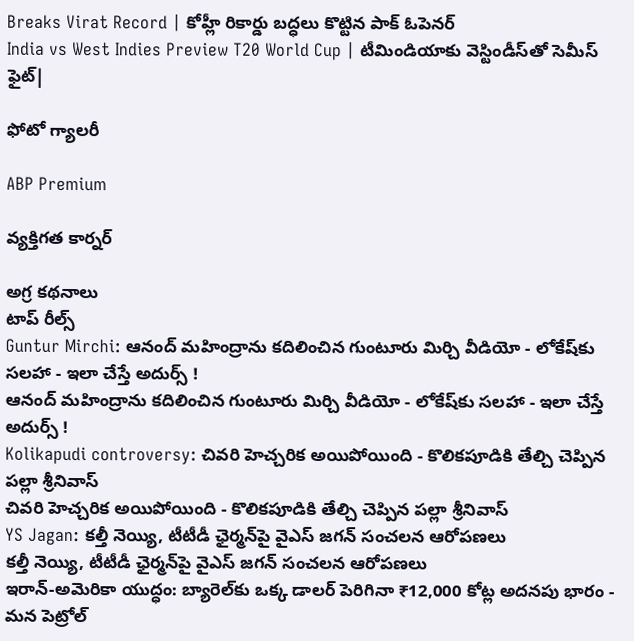Breaks Virat Record | కోహ్లీ రికార్డు బద్ధలు కొట్టిన పాక్ ఓపెనర్
India vs West Indies Preview T20 World Cup | టీమిండియాకు వెస్టిండీస్‌తో సెమీస్ ఫైట్|

ఫోటో గ్యాలరీ

ABP Premium

వ్యక్తిగత కార్నర్

అగ్ర కథనాలు
టాప్ రీల్స్
Guntur Mirchi: ఆనంద్ మహింద్రాను కదిలించిన గుంటూరు మిర్చి వీడియో - లోకేష్‌కు సలహా - ఇలా చేస్తే అదుర్స్ !
ఆనంద్ మహింద్రాను కదిలించిన గుంటూరు మిర్చి వీడియో - లోకేష్‌కు సలహా - ఇలా చేస్తే అదుర్స్ !
Kolikapudi controversy: చివరి హెచ్చరిక అయిపోయింది - కొలికపూడికి తేల్చి చెప్పిన పల్లా శ్రీనివాస్
చివరి హెచ్చరిక అయిపోయింది - కొలికపూడికి తేల్చి చెప్పిన పల్లా శ్రీనివాస్
YS Jagan: కల్తీ నెయ్యి, టీటీడీ ఛైర్మన్‌పై వైఎస్ జగన్ సంచలన ఆరోపణలు
కల్తీ నెయ్యి, టీటీడీ ఛైర్మన్‌పై వైఎస్ జగన్ సంచలన ఆరోపణలు
ఇరాన్‌-అమెరికా యుద్ధం: బ్యారెల్‌కు ఒక్క డాలర్‌ పెరిగినా ₹12,000 కోట్ల అదనపు భారం - మన పెట్రోల్‌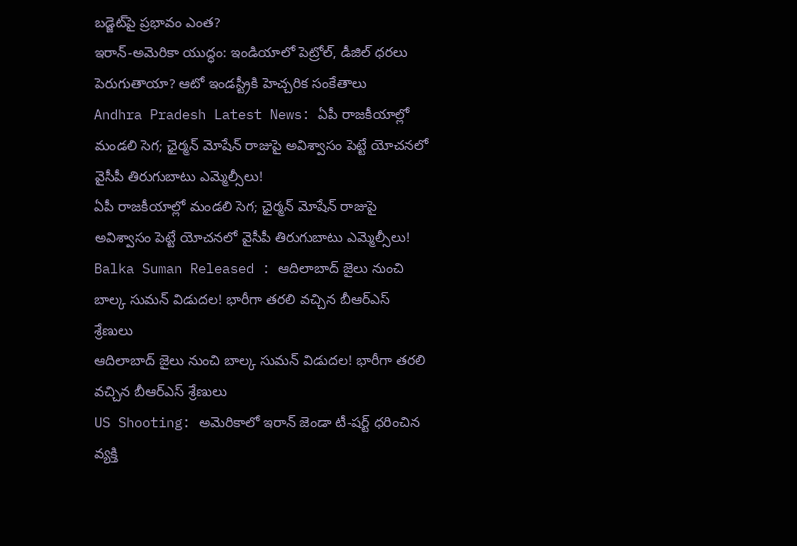బడ్జెట్‌పై ప్రభావం ఎంత?
ఇరాన్‌-అమెరికా యుద్ధం: ఇండియాలో పెట్రోల్, డీజిల్‌ ధరలు పెరుగుతాయా? ఆటో ఇండస్ట్రీకి హెచ్చరిక సంకేతాలు
Andhra Pradesh Latest News: ఏపీ రాజకీయాల్లో మండలి సెగ; ఛైర్మన్‌ మోషేన్‌ రాజుపై అవిశ్వాసం పెట్టే యోచనలో వైసీపీ తిరుగుబాటు ఎమ్మెల్సీలు!
ఏపీ రాజకీయాల్లో మండలి సెగ; ఛైర్మన్‌ మోషేన్‌ రాజుపై అవిశ్వాసం పెట్టే యోచనలో వైసీపీ తిరుగుబాటు ఎమ్మెల్సీలు!
Balka Suman Released : ఆదిలాబాద్ జైలు నుంచి బాల్క సుమన్ విడుదల! భారీగా తరలి వచ్చిన బీఆర్‌ఎస్‌ శ్రేణులు
ఆదిలాబాద్ జైలు నుంచి బాల్క సుమన్ విడుదల! భారీగా తరలి వచ్చిన బీఆర్‌ఎస్‌ శ్రేణులు
US Shooting: అమెరికాలో ఇరాన్ జెండా టీ-షర్ట్ ధరించిన వ్యక్తి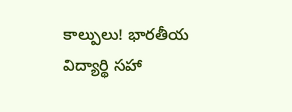కాల్పులు! భారతీయ విద్యార్థి సహా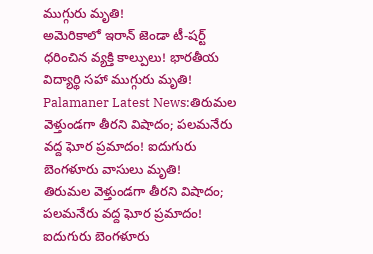ముగ్గురు మృతి!
అమెరికాలో ఇరాన్ జెండా టీ-షర్ట్ ధరించిన వ్యక్తి కాల్పులు! భారతీయ విద్యార్థి సహా ముగ్గురు మృతి!
Palamaner Latest News:తిరుమల వెళ్తుండగా తీరని విషాదం; పలమనేరు వద్ద ఘోర ప్రమాదం! ఐదుగురు బెంగళూరు వాసులు మృతి!
తిరుమల వెళ్తుండగా తీరని విషాదం; పలమనేరు వద్ద ఘోర ప్రమాదం! ఐదుగురు బెంగళూరు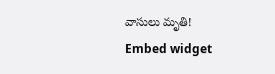వాసులు మృతి!
Embed widget